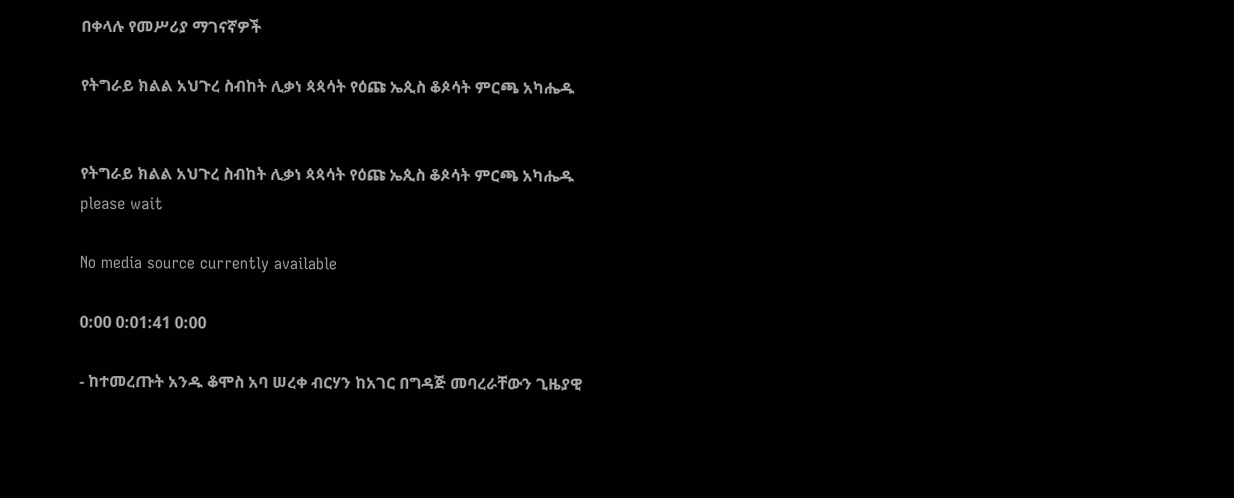በቀላሉ የመሥሪያ ማገናኛዎች

የትግራይ ክልል አህጉረ ስብከት ሊቃነ ጳጳሳት የዕጩ ኤጲስ ቆጶሳት ምርጫ አካሔዱ


የትግራይ ክልል አህጉረ ስብከት ሊቃነ ጳጳሳት የዕጩ ኤጲስ ቆጶሳት ምርጫ አካሔዱ
please wait

No media source currently available

0:00 0:01:41 0:00

- ከተመረጡት አንዱ ቆሞስ አባ ሠረቀ ብርሃን ከአገር በግዳጅ መባረራቸውን ጊዜያዊ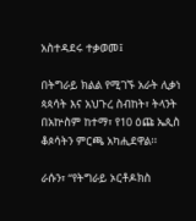አስተዳደሩ ተቃወመ፤

በትግራይ ክልል የሚገኙ አራት ሊቃነ ጳጳሳት እና አህጉረ ስብከት፣ ትላንት በአኵስም ከተማ፣ የ10 ዕጩ ኤጲስ ቆጶሳትን ምርጫ አካሒደዋል፡፡

ራሱን፣ “የትግራይ ኦርቶዶክስ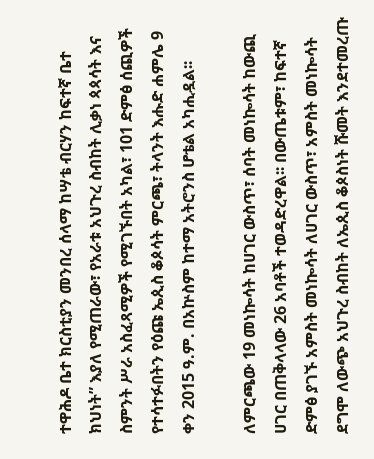ተዋሕዶ ቤተ ክርስቲያን መንበረ ሰላማ ከሣቴ ብርሃን ከፍተኛ ቤተ ክህነት” እያለ የሚጠራው፣ የአራቱ አህጉረ ስብከት ሊቃነ ጳጳሳት እና ስምንት ሥራ አስፈጻሚዎች የሚገኙበት አካል፣ 101 ድምፅ ሰጪዎች የተሳተፉበትን የዕጩ ኤጲስ ቆጶሳት ምርጫ፣ ትላንት እሑድ ሐምሌ 9 ቀን 2015 ዓ.ም. በአኵስም ከተማ አትሮንስ ሆቴል አካሒዷል፡፡

ለምርጫው 19 መነኰሳት ከሀገር ውስጥ፣ ሰባት መነኰሳት ከውጪ ሀገር በጠቅላላው 26 አባቶች ተወዳድረዋል፡፡ በውጤቱም፣ ከፍተኛ ድምፅ ያገኙ አምስት መነኰሳት ለሀገር ውስጥ፣ አምስት መነኰሳት ደግሞ ለውጭ አህጉረ ስብከት ለኤጲስ ቆጶስነት ሹመት እንደተመረጡ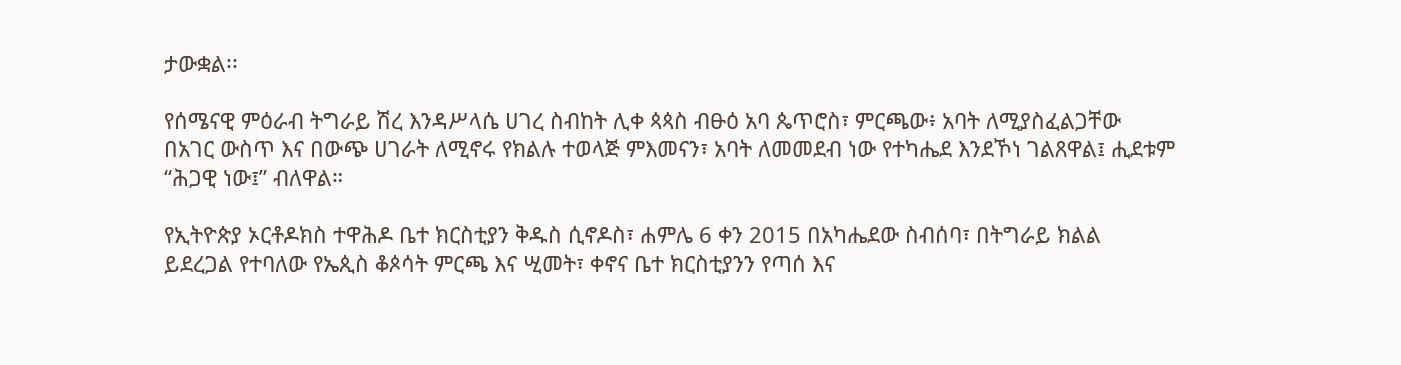ታውቋል፡፡

የሰሜናዊ ምዕራብ ትግራይ ሽረ እንዳሥላሴ ሀገረ ስብከት ሊቀ ጳጳስ ብፁዕ አባ ጴጥሮስ፣ ምርጫው፥ አባት ለሚያስፈልጋቸው በአገር ውስጥ እና በውጭ ሀገራት ለሚኖሩ የክልሉ ተወላጅ ምእመናን፣ አባት ለመመደብ ነው የተካሔደ እንደኾነ ገልጸዋል፤ ሒደቱም “ሕጋዊ ነው፤” ብለዋል።

የኢትዮጵያ ኦርቶዶክስ ተዋሕዶ ቤተ ክርስቲያን ቅዱስ ሲኖዶስ፣ ሐምሌ 6 ቀን 2015 በአካሔደው ስብሰባ፣ በትግራይ ክልል ይደረጋል የተባለው የኤጲስ ቆጶሳት ምርጫ እና ሢመት፣ ቀኖና ቤተ ክርስቲያንን የጣሰ እና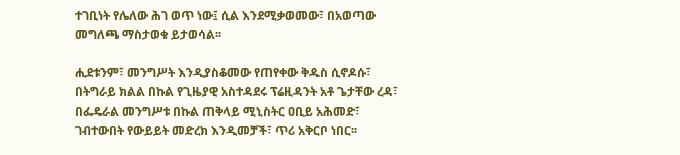ተገቢነት የሌለው ሕገ ወጥ ነው፤ ሲል እንደሚቃወመው፣ በአወጣው መግለጫ ማስታወቁ ይታወሳል፡፡

ሒደቱንም፣ መንግሥት እንዲያስቆመው የጠየቀው ቅዱስ ሲኖዶሱ፣ በትግራይ ክልል በኩል የጊዜያዊ አስተዳደሩ ፕሬዚዳንት አቶ ጌታቸው ረዳ፣ በፌዴራል መንግሥቱ በኩል ጠቅላይ ሚኒስትር ዐቢይ አሕመድ፣ ገብተውበት የውይይት መድረክ እንዲመቻች፣ ጥሪ አቅርቦ ነበር፡፡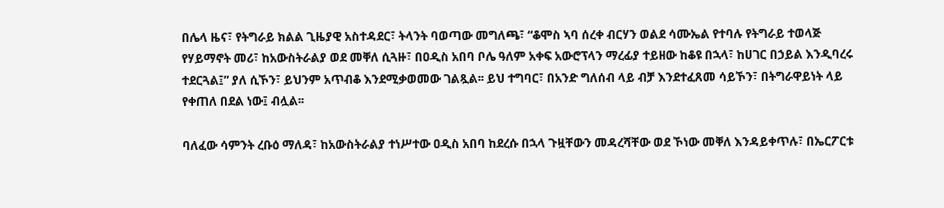በሌላ ዜና፣ የትግራይ ክልል ጊዜያዊ አስተዳደር፣ ትላንት ባወጣው መግለጫ፣ “ቆሞስ ኣባ ሰረቀ ብርሃን ወልደ ሳሙኤል የተባሉ የትግራይ ተወላጅ የሃይማኖት መሪ፣ ከአውስትራልያ ወደ መቐለ ሲጓዙ፣ በዐዲስ አበባ ቦሌ ዓለም አቀፍ አውሮፕላን ማረፊያ ተይዘው ከቆዩ በኋላ፣ ከሀገር በኃይል እንዲባረሩ ተደርጓል፤” ያለ ሲኾን፣ ይህንም አጥብቆ እንደሚቃወመው ገልጿል፡፡ ይህ ተግባር፣ በአንድ ግለሰብ ላይ ብቻ እንደተፈጸመ ሳይኾን፣ በትግራዋይነት ላይ የቀጠለ በደል ነው፤ ብሏል፡፡

ባለፈው ሳምንት ረቡዕ ማለዳ፣ ከአውስትራልያ ተነሥተው ዐዲስ አበባ ከደረሱ በኋላ ጉዟቸውን መዳረሻቸው ወደ ኾነው መቐለ እንዳይቀጥሉ፣ በኤርፖርቱ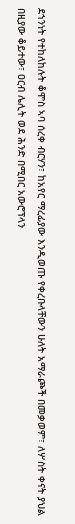ደኀንነት የተከለከሉት ቆሞስ ኣባ ሰረቀ ብርሃን፣ ከአየር ማረፊያው እንዲወጡ የቀረቡላቸውን ሁለት አማራጮች በመቃወም፣ ለሦስት ቀናት ያህል በዚያው ቆይተው፣ ዐርብ ሌሊት ወደ ሕንድ በሚበር አውሮፕላን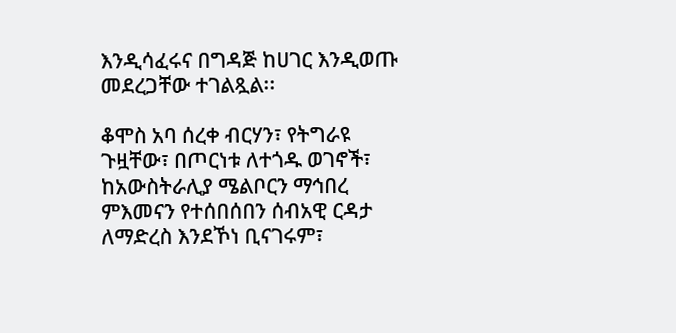እንዲሳፈሩና በግዳጅ ከሀገር እንዲወጡ መደረጋቸው ተገልጿል፡፡

ቆሞስ አባ ሰረቀ ብርሃን፣ የትግራዩ ጉዟቸው፣ በጦርነቱ ለተጎዱ ወገኖች፣ ከአውስትራሊያ ሜልቦርን ማኅበረ ምእመናን የተሰበሰበን ሰብአዊ ርዳታ ለማድረስ እንደኾነ ቢናገሩም፣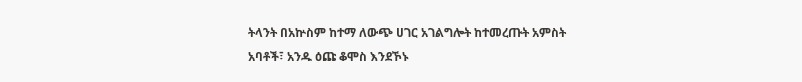ትላንት በአኵስም ከተማ ለውጭ ሀገር አገልግሎት ከተመረጡት አምስት አባቶች፣ አንዱ ዕጩ ቆሞስ እንደኾኑ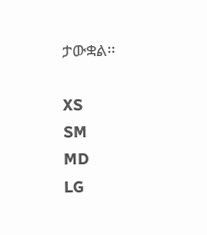ታውቋል፡፡

XS
SM
MD
LG